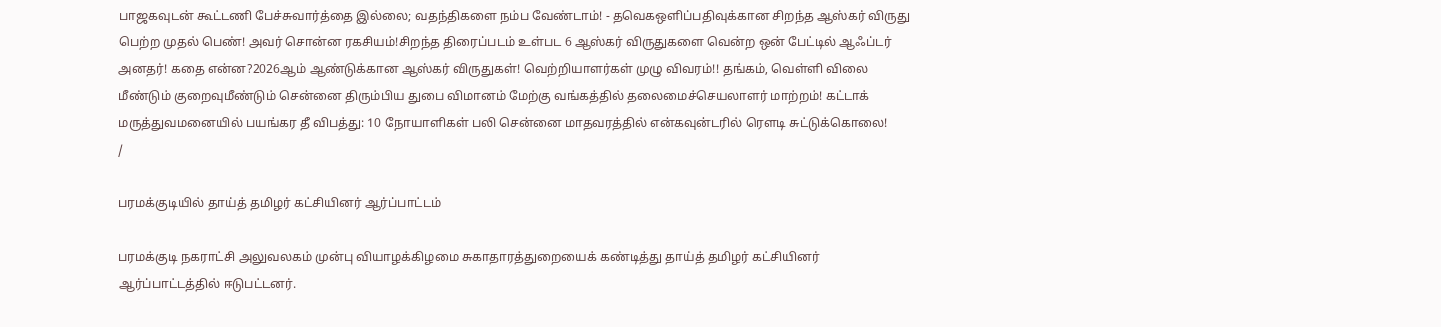பாஜகவுடன் கூட்டணி பேச்சுவார்த்தை இல்லை; வதந்திகளை நம்ப வேண்டாம்! - தவெகஒளிப்பதிவுக்கான சிறந்த ஆஸ்கர் விருது பெற்ற முதல் பெண்! அவர் சொன்ன ரகசியம்!சிறந்த திரைப்படம் உள்பட 6 ஆஸ்கர் விருதுகளை வென்ற ஒன் பேட்டில் ஆஃப்டர் அனதர்! கதை என்ன?2026ஆம் ஆண்டுக்கான ஆஸ்கர் விருதுகள்! வெற்றியாளர்கள் முழு விவரம்!! தங்கம், வெள்ளி விலை மீண்டும் குறைவுமீண்டும் சென்னை திரும்பிய துபை விமானம் மேற்கு வங்கத்தில் தலைமைச்செயலாளர் மாற்றம்! கட்டாக் மருத்துவமனையில் பயங்கர தீ விபத்து: 10 நோயாளிகள் பலி சென்னை மாதவரத்தில் என்கவுன்டரில் ரௌடி சுட்டுக்கொலை!
/

பரமக்குடியில் தாய்த் தமிழர் கட்சியினர் ஆர்ப்பாட்டம்

பரமக்குடி நகராட்சி அலுவலகம் முன்பு வியாழக்கிழமை சுகாதாரத்துறையைக் கண்டித்து தாய்த் தமிழர் கட்சியினர் ஆர்ப்பாட்டத்தில் ஈடுபட்டனர்.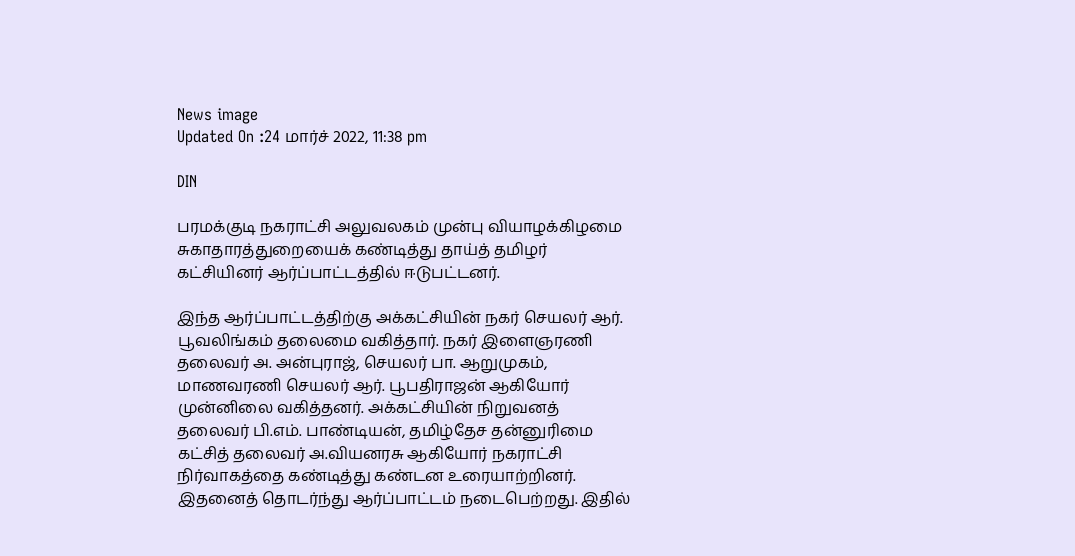News image
Updated On :24 மார்ச் 2022, 11:38 pm

DIN

பரமக்குடி நகராட்சி அலுவலகம் முன்பு வியாழக்கிழமை சுகாதாரத்துறையைக் கண்டித்து தாய்த் தமிழர் கட்சியினர் ஆர்ப்பாட்டத்தில் ஈடுபட்டனர்.

இந்த ஆர்ப்பாட்டத்திற்கு அக்கட்சியின் நகர் செயலர் ஆர். பூவலிங்கம் தலைமை வகித்தார். நகர் இளைஞரணி தலைவர் அ. அன்புராஜ், செயலர் பா. ஆறுமுகம், மாணவரணி செயலர் ஆர். பூபதிராஜன் ஆகியோர் முன்னிலை வகித்தனர். அக்கட்சியின் நிறுவனத் தலைவர் பி.எம். பாண்டியன், தமிழ்தேச தன்னுரிமை கட்சித் தலைவர் அ.வியனரசு ஆகியோர் நகராட்சி நிர்வாகத்தை கண்டித்து கண்டன உரையாற்றினர். இதனைத் தொடர்ந்து ஆர்ப்பாட்டம் நடைபெற்றது. இதில்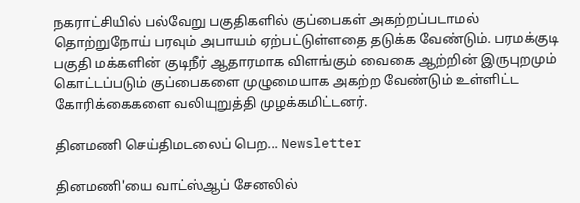நகராட்சியில் பல்வேறு பகுதிகளில் குப்பைகள் அகற்றப்படாமல் தொற்றுநோய் பரவும் அபாயம் ஏற்பட்டுள்ளதை தடுக்க வேண்டும். பரமக்குடி பகுதி மக்களின் குடிநீர் ஆதாரமாக விளங்கும் வைகை ஆற்றின் இருபுறமும் கொட்டப்படும் குப்பைகளை முழுமையாக அகற்ற வேண்டும் உள்ளிட்ட கோரிக்கைகளை வலியுறுத்தி முழக்கமிட்டனர்.

தினமணி செய்திமடலைப் பெற... Newsletter

தினமணி'யை வாட்ஸ்ஆப் சேனலில்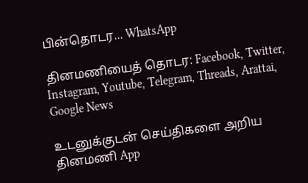பின்தொடர... WhatsApp

தினமணியைத் தொடர: Facebook, Twitter, Instagram, Youtube, Telegram, Threads, Arattai, Google News

உடனுக்குடன் செய்திகளை அறிய தினமணி App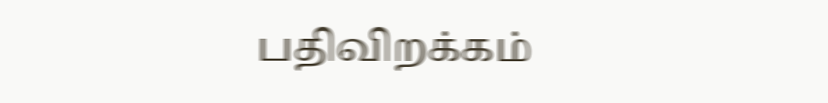பதிவிறக்கம்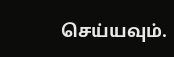செய்யவும்.